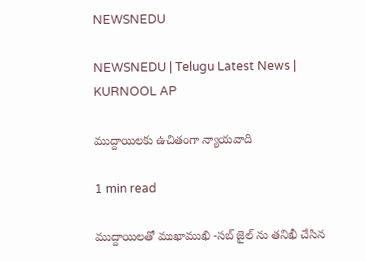NEWSNEDU

NEWSNEDU | Telugu Latest News | KURNOOL AP

ముద్దాయిలకు ఉచితంగా న్యాయవాది

1 min read

ముద్దాయిలతో ముఖాముఖి -సబ్ జైల్ ను తనిఖీ చేసిన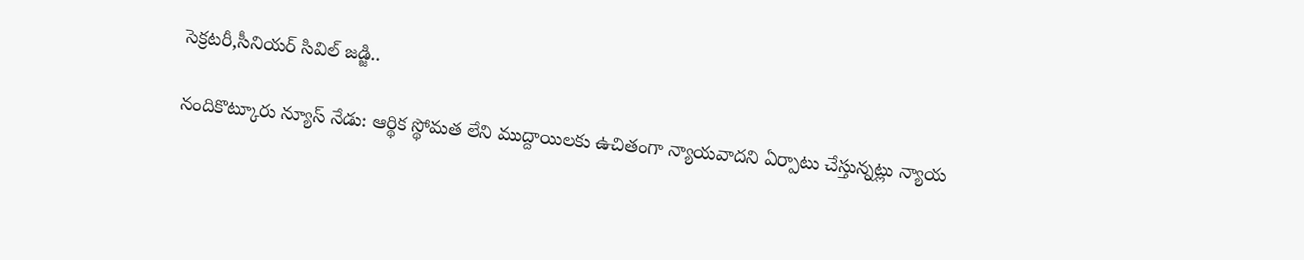సెక్రటరీ,సీనియర్ సివిల్ జడ్జి..

నందికొట్కూరు న్యూస్ నేడు: ఆర్థిక స్థోమత లేని ముద్దాయిలకు ఉచితంగా న్యాయవాదని ఏర్పాటు చేస్తున్నట్లు న్యాయ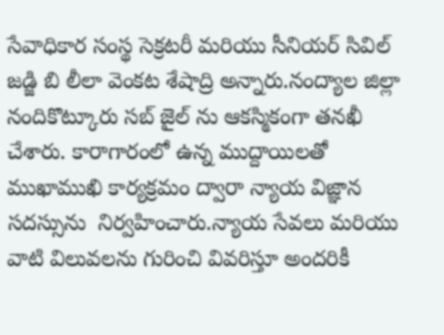సేవాధికార సంస్థ సెక్రటరీ మరియు సీనియర్ సివిల్ జడ్జి బి లీలా వెంకట శేషాద్రి అన్నారు.నంద్యాల జిల్లా నందికొట్కూరు సబ్ జైల్ ను ఆకస్మికంగా తనఖీ చేశారు. కారాగారంలో ఉన్న ముద్దాయిలతో ముఖాముఖి కార్యక్రమం ద్వారా న్యాయ విజ్ఞాన సదస్సును  నిర్వహించారు.న్యాయ సేవలు మరియు వాటి విలువలను గురించి వివరిస్తూ అందరికీ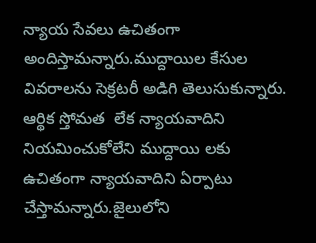న్యాయ సేవలు ఉచితంగా అందిస్తామన్నారు.ముద్దాయిల కేసుల వివరాలను సెక్రటరీ అడిగి తెలుసుకున్నారు. ఆర్థిక స్తోమత  లేక న్యాయవాదిని నియమించుకోలేని ముద్దాయి లకు  ఉచితంగా న్యాయవాదిని ఏర్పాటు చేస్తామన్నారు.జైలులోని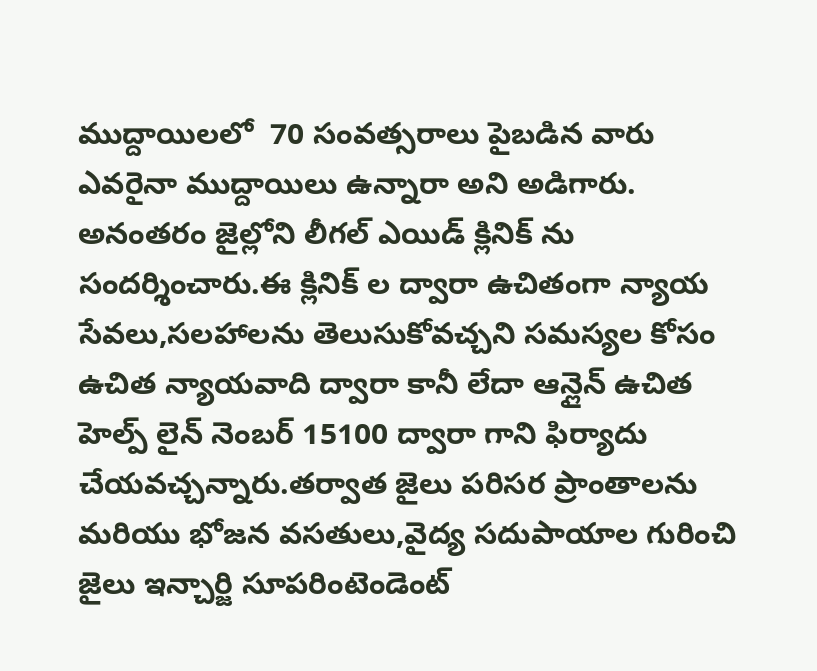ముద్దాయిలలో  70 సంవత్సరాలు పైబడిన వారు ఎవరైనా ముద్దాయిలు ఉన్నారా అని అడిగారు. అనంతరం జైల్లోని లీగల్ ఎయిడ్ క్లినిక్ ను సందర్శించారు.ఈ క్లినిక్ ల ద్వారా ఉచితంగా న్యాయ సేవలు,సలహాలను తెలుసుకోవచ్చని సమస్యల కోసం ఉచిత న్యాయవాది ద్వారా కానీ లేదా ఆన్లైన్ ఉచిత హెల్ప్ లైన్ నెంబర్ 15100 ద్వారా గాని ఫిర్యాదు చేయవచ్చన్నారు.తర్వాత జైలు పరిసర ప్రాంతాలను మరియు భోజన వసతులు,వైద్య సదుపాయాల గురించి జైలు ఇన్చార్జి సూపరింటెండెంట్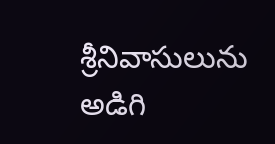శ్రీనివాసులును అడిగి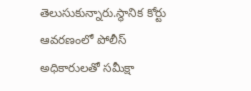తెలుసుకున్నారు.స్థానిక కోర్టు ఆవరణంలో పోలీస్ అధికారులతో సమీక్షా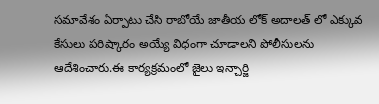సమావేశం ఏర్పాటు చేసి రాబోయే జాతీయ లోక్ అదాలత్ లో ఎక్కువ కేసులు పరిష్కారం అయ్యే విధంగా చూడాలని పోలీసులను ఆదేశించారు.ఈ కార్యక్రమంలో జైలు ఇన్చార్జి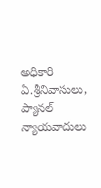అధికారి ఏ.శ్రీనివాసులు, ప్యానల్ న్యాయవాదులు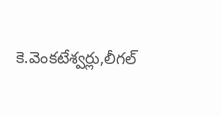కె.వెంకటేశ్వర్లు,లీగల్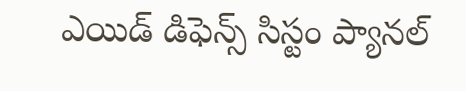ఎయిడ్ డిఫెన్స్ సిస్టం ప్యానల్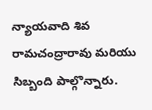న్యాయవాది శివ రామచంద్రారావు మరియు సిబ్బంది పాల్గొన్నారు.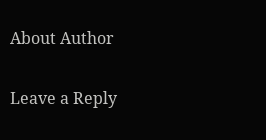About Author

Leave a Reply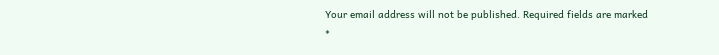Your email address will not be published. Required fields are marked *